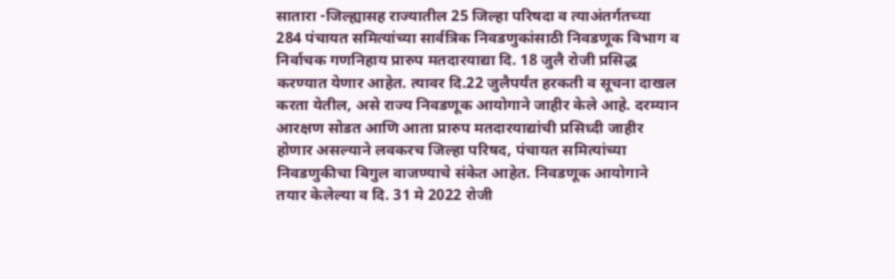सातारा -जिल्ह्यासह राज्यातील 25 जिल्हा परिषदा व त्याअंतर्गतच्या 284 पंचायत समित्यांच्या सार्वत्रिक निवडणुकांसाठी निवडणूक विभाग व निर्वाचक गणनिहाय प्रारुप मतदारयाद्या दि. 18 जुलै रोजी प्रसिद्ध करण्यात येणार आहेत. त्यावर दि.22 जुलैपर्यंत हरकती व सूचना दाखल करता येतील, असे राज्य निवडणूक आयोगाने जाहीर केले आहे. दरम्यान आरक्षण सोडत आणि आता प्रारुप मतदारयाद्यांची प्रसिध्दी जाहीर होणार असल्याने लवकरच जिल्हा परिषद, पंचायत समित्यांच्या निवडणुकीचा बिगुल वाजण्याचे संकेत आहेत. निवडणूक आयोगाने तयार केलेल्या व दि. 31 मे 2022 रोजी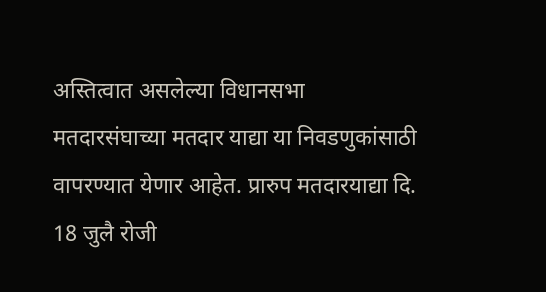अस्तित्वात असलेल्या विधानसभा मतदारसंघाच्या मतदार याद्या या निवडणुकांसाठी वापरण्यात येणार आहेत. प्रारुप मतदारयाद्या दि. 18 जुलै रोजी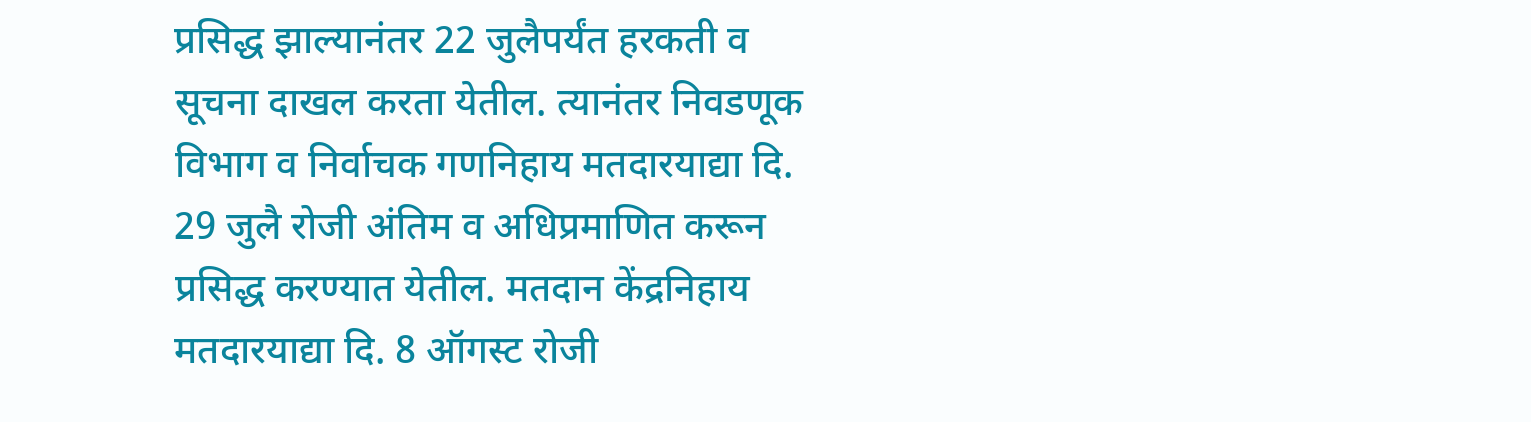प्रसिद्ध झाल्यानंतर 22 जुलैपर्यंत हरकती व सूचना दाखल करता येतील. त्यानंतर निवडणूक विभाग व निर्वाचक गणनिहाय मतदारयाद्या दि. 29 जुलै रोजी अंतिम व अधिप्रमाणित करून प्रसिद्ध करण्यात येतील. मतदान केंद्रनिहाय मतदारयाद्या दि. 8 ऑगस्ट रोजी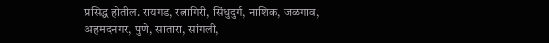प्रसिद्ध होतील. रायगड, रत्नागिरी, सिंधुदुर्ग, नाशिक, जळगाव, अहमदनगर, पुणे, सातारा, सांगली,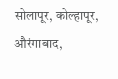सोलापूर, कोल्हापूर, औरंगाबाद,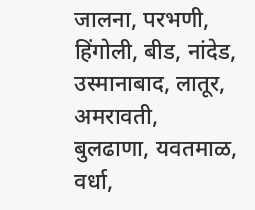जालना, परभणी, हिंगोली, बीड, नांदेड, उस्मानाबाद, लातूर, अमरावती, बुलढाणा, यवतमाळ, वर्धा,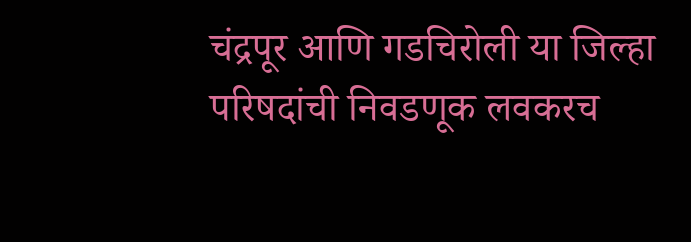चंद्रपूर आणि गडचिरोली या जिल्हा परिषदांची निवडणूक लवकरच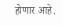होणार आहे.